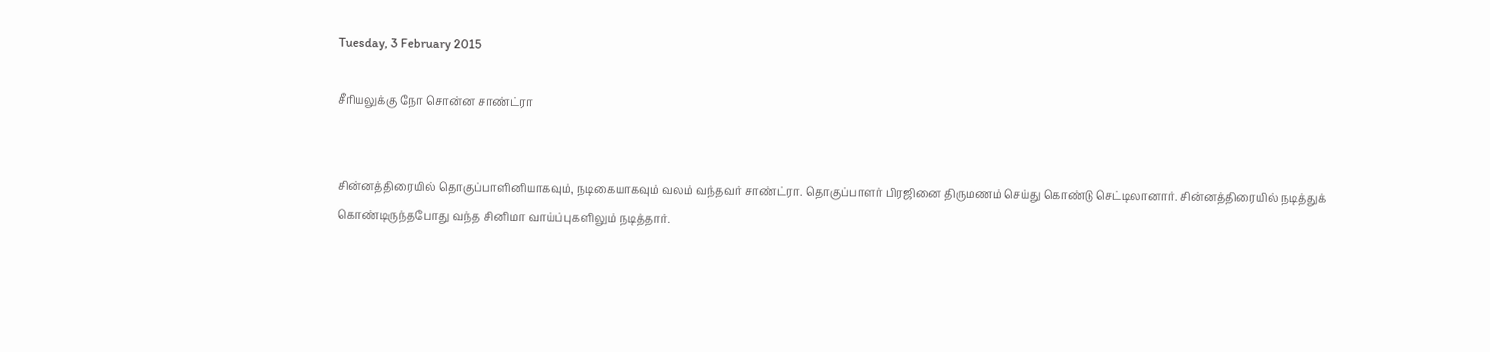Tuesday, 3 February 2015

சீரியலுக்கு நோ சொன்ன சாண்ட்ரா


சின்னத்திரையில் தொகுப்பாளினியாகவும், நடிகையாகவும் வலம் வந்தவர் சாண்ட்ரா. தொகுப்பாளர் பிரஜினை திருமணம் செய்து கொண்டு செட்டிலானார். சின்னத்திரையில் நடித்துக் கொண்டிருந்தபோது வந்த சினிமா வாய்ப்புகளிலும் நடித்தார்.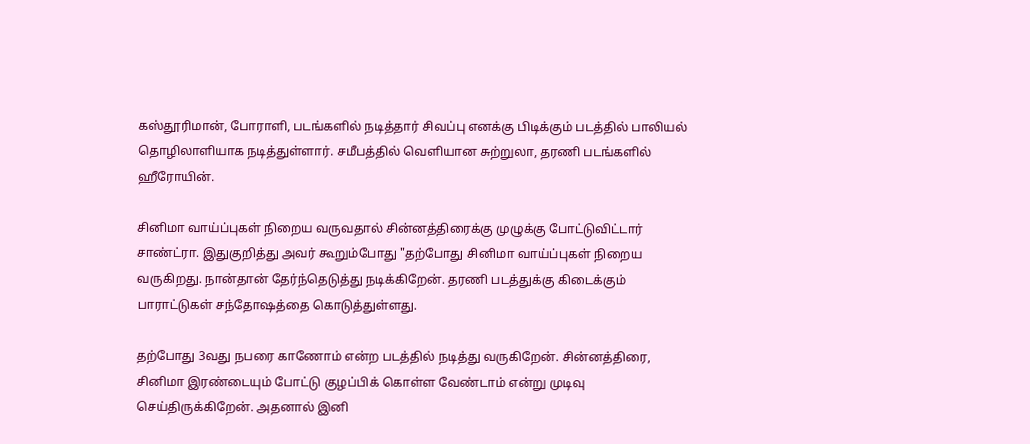கஸ்தூரிமான், போராளி, படங்களில் நடித்தார் சிவப்பு எனக்கு பிடிக்கும் படத்தில் பாலியல் தொழிலாளியாக நடித்துள்ளார். சமீபத்தில் வெளியான சுற்றுலா, தரணி படங்களில் ஹீரோயின்.

சினிமா வாய்ப்புகள் நிறைய வருவதால் சின்னத்திரைக்கு முழுக்கு போட்டுவிட்டார் சாண்ட்ரா. இதுகுறித்து அவர் கூறும்போது "தற்போது சினிமா வாய்ப்புகள் நிறைய வருகிறது. நான்தான் தேர்ந்தெடுத்து நடிக்கிறேன். தரணி படத்துக்கு கிடைக்கும் பாராட்டுகள் சந்தோஷத்தை கொடுத்துள்ளது.

தற்போது 3வது நபரை காணோம் என்ற படத்தில் நடித்து வருகிறேன். சின்னத்திரை, சினிமா இரண்டையும் போட்டு குழப்பிக் கொள்ள வேண்டாம் என்று முடிவு செய்திருக்கிறேன். அதனால் இனி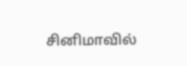சினிமாவில்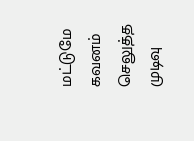மட்டுமே கவனம் செலுத்த முடிவு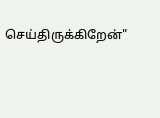செய்திருக்கிறேன்"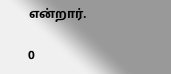என்றார்.

0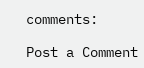comments:

Post a Comment